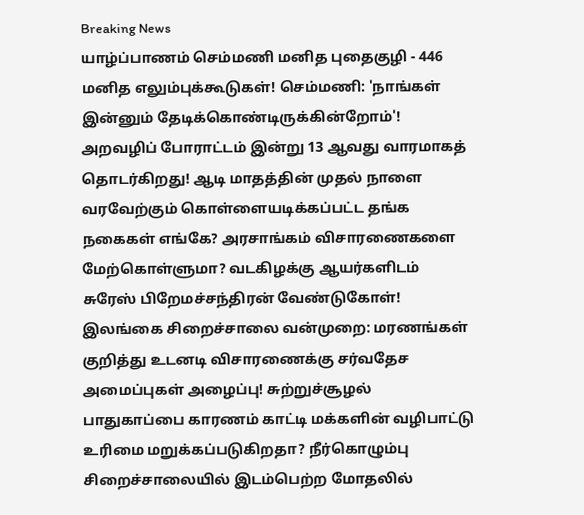Breaking News
யாழ்ப்பாணம் செம்மணி மனித புதைகுழி - 446 மனித எலும்புக்கூடுகள்! செம்மணி: 'நாங்கள் இன்னும் தேடிக்கொண்டிருக்கின்றோம்'! அறவழிப் போராட்டம் இன்று 13 ஆவது வாரமாகத் தொடர்கிறது! ஆடி மாதத்தின் முதல் நாளை வரவேற்கும் கொள்ளையடிக்கப்பட்ட தங்க நகைகள் எங்கே? அரசாங்கம் விசாரணைகளை மேற்கொள்ளுமா? வடகிழக்கு ஆயர்களிடம் சுரேஸ் பிறேமச்சந்திரன் வேண்டுகோள்! இலங்கை சிறைச்சாலை வன்முறை: மரணங்கள் குறித்து உடனடி விசாரணைக்கு சர்வதேச அமைப்புகள் அழைப்பு! சுற்றுச்சூழல் பாதுகாப்பை காரணம் காட்டி மக்களின் வழிபாட்டு உரிமை மறுக்கப்படுகிறதா? நீர்கொழும்பு சிறைச்சாலையில் இடம்பெற்ற மோதலில்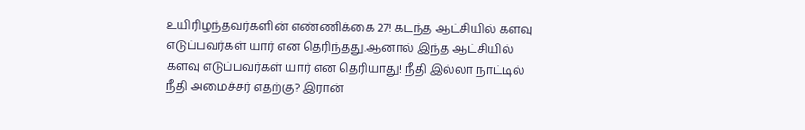உயிரிழந்தவர்களின் எண்ணிக்கை 27! கடந்த ஆட்சியில் களவு எடுப்பவர்கள் யார் என தெரிந்தது.ஆனால் இந்த ஆட்சியில் களவு எடுப்பவர்கள் யார் என தெரியாது! நீதி இல்லா நாட்டில் நீதி அமைச்சர் எதற்கு? இரான்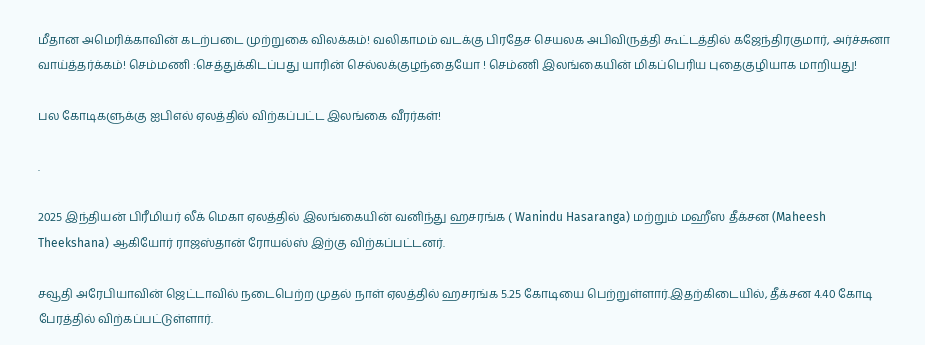மீதான அமெரிக்காவின் கடற்படை முற்றுகை விலக்கம்! வலிகாமம் வடக்கு பிரதேச செயலக அபிவிருத்தி கூட்டத்தில் கஜேந்திரகுமார், அர்ச்சுனா வாய்த்தர்க்கம்! செம்மணி :செத்துக்கிடப்பது யாரின் செல்லக்குழந்தையோ ! செம்ணி இலங்கையின் மிகப்பெரிய புதைகுழியாக மாறியது!

பல கோடிகளுக்கு ஐபிஎல் ஏலத்தில் விற்கப்பட்ட இலங்கை வீரர்கள்!

.

2025 இந்தியன் பிரீமியர் லீக் மெகா ஏலத்தில் இலங்கையின் வனிந்து ஹசரங்க ( Wanindu Hasaranga) மற்றும் மஹீஸ தீக்சன (Maheesh Theekshana) ஆகியோர் ராஜஸ்தான் ரோயல்ஸ் இற்கு விற்கப்பட்டனர்.

சவூதி அரேபியாவின் ஜெட்டாவில் நடைபெற்ற முதல் நாள் ஏலத்தில் ஹசரங்க 5.25 கோடியை பெற்றுள்ளார்.இதற்கிடையில், தீக்சன 4.40 கோடி பேரத்தில் விற்கப்பட்டுள்ளார்.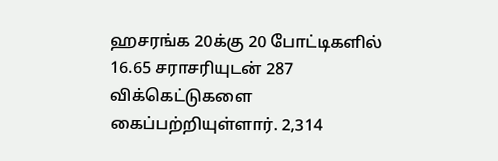ஹசரங்க 20க்கு 20 போட்டிகளில் 16.65 சராசரியுடன் 287 விக்கெட்டுகளை கைப்பற்றியுள்ளார். 2,314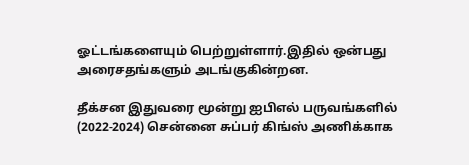ஓட்டங்களையும் பெற்றுள்ளார்.இதில் ஒன்பது அரைசதங்களும் அடங்குகின்றன.

தீக்சன இதுவரை மூன்று ஐபிஎல் பருவங்களில் (2022-2024) சென்னை சுப்பர் கிங்ஸ் அணிக்காக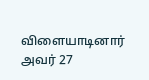விளையாடினார் அவர் 27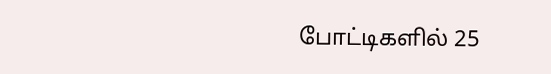போட்டிகளில் 25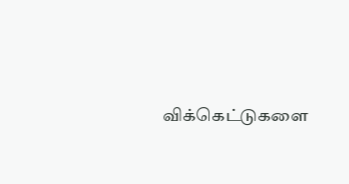விக்கெட்டுகளை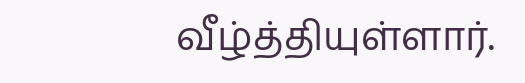வீழ்த்தியுள்ளார்.